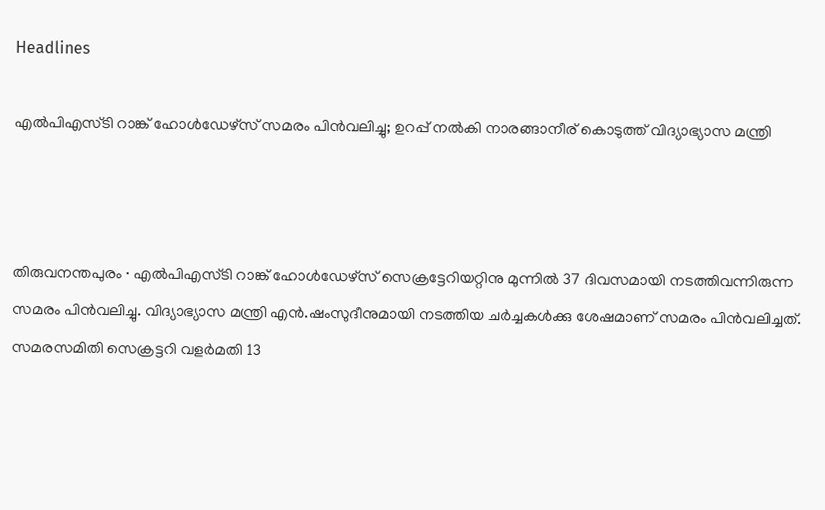Headlines

എല്‍പിഎസ്ടി റാങ്ക് ഹോള്‍ഡേഴ്സ് സമരം പിൻവലിച്ചു; ഉറപ്പ് നൽകി നാരങ്ങാനീര് കൊടുത്ത് വിദ്യാഭ്യാസ മന്ത്രി



തിരുവനന്തപുരം ∙ എല്‍പിഎസ്ടി റാങ്ക് ഹോള്‍ഡേഴ്സ് സെക്രട്ടേറിയറ്റിനു മുന്നില്‍ 37 ദിവസമായി നടത്തിവന്നിരുന്ന സമരം പിന്‍വലിച്ചു. വിദ്യാഭ്യാസ മന്ത്രി എന്‍.ഷംസുദീനുമായി നടത്തിയ ചര്‍ച്ചകള്‍ക്കു ശേഷമാണ് സമരം പിന്‍വലിച്ചത്. സമരസമിതി സെക്രട്ടറി വളര്‍മതി 13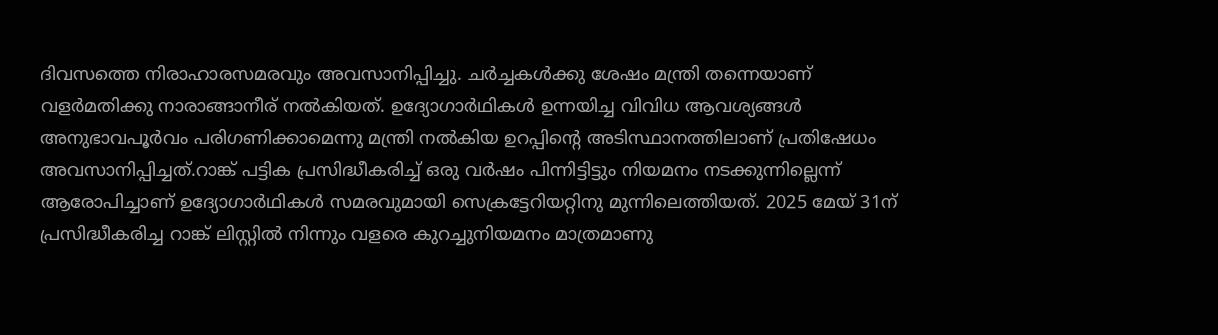ദിവസത്തെ നിരാഹാരസമരവും അവസാനിപ്പിച്ചു. ചര്‍ച്ചകള്‍ക്കു ശേഷം മന്ത്രി തന്നെയാണ് വളര്‍മതിക്കു നാരാങ്ങാനീര് നല്‍കിയത്. ഉദ്യോഗാര്‍ഥികള്‍ ഉന്നയിച്ച വിവിധ ആവശ്യങ്ങള്‍ അനുഭാവപൂര്‍വം പരിഗണിക്കാമെന്നു മന്ത്രി നല്‍കിയ ഉറപ്പിന്റെ അടിസ്ഥാനത്തിലാണ് പ്രതിഷേധം അവസാനിപ്പിച്ചത്.റാങ്ക് പട്ടിക പ്രസിദ്ധീകരിച്ച് ഒരു വര്‍ഷം പിന്നിട്ടിട്ടും നിയമനം നടക്കുന്നില്ലെന്ന് ആരോപിച്ചാണ് ഉദ്യോഗാര്‍ഥികള്‍ സമരവുമായി സെക്രട്ടേറിയറ്റിനു മുന്നിലെത്തിയത്. 2025 മേയ് 31ന് പ്രസിദ്ധീകരിച്ച റാങ്ക് ലിസ്റ്റില്‍ നിന്നും വളരെ കുറച്ചുനിയമനം മാത്രമാണു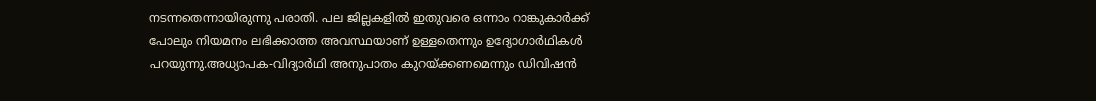നടന്നതെന്നായിരുന്നു പരാതി. പല ജില്ലകളില്‍ ഇതുവരെ ഒന്നാം റാങ്കുകാര്‍ക്ക് പോലും നിയമനം ലഭിക്കാത്ത അവസ്ഥയാണ് ഉള്ളതെന്നും ഉദ്യോഗാര്‍ഥികള്‍ പറയുന്നു.അധ്യാപക-വിദ്യാര്‍ഥി അനുപാതം കുറയ്ക്കണമെന്നും ഡിവിഷന്‍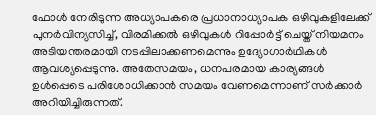ഫോള്‍ നേരിടുന്ന അധ്യാപകരെ പ്രധാനാധ്യാപക ഒഴിവുകളിലേക്ക് പുനര്‍വിന്യസിച്ച്, വിരമിക്കല്‍ ഒഴിവുകള്‍ റിപ്പോര്‍ട്ട് ചെയ്ത് നിയമനം അടിയന്തരമായി നടപ്പിലാക്കണമെന്നും ഉദ്യോഗാര്‍ഥികള്‍ ആവശ്യപ്പെടുന്നു. അതേസമയം, ധനപരമായ കാര്യങ്ങള്‍ ഉള്‍പ്പെടെ പരിശോധിക്കാന്‍ സമയം വേണമെന്നാണ് സര്‍ക്കാര്‍ അറിയിച്ചിരുന്നത്.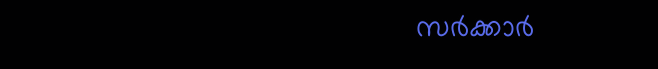സര്‍ക്കാര്‍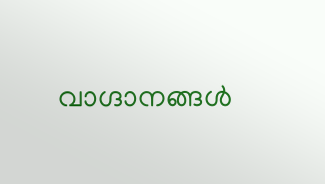വാഗ്ദാനങ്ങള്‍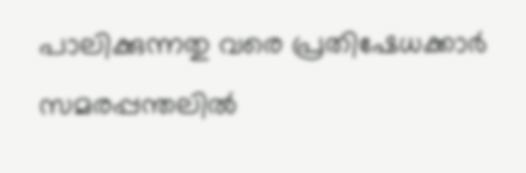പാലിക്കുന്നതു വരെ പ്രതിഷേധക്കാര്‍ സമരപ്പന്തലില്‍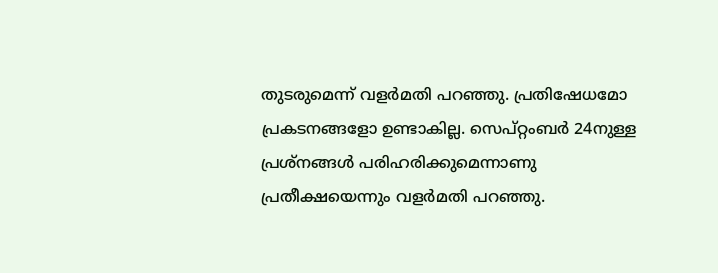തുടരുമെന്ന് വളര്‍മതി പറഞ്ഞു. പ്രതിഷേധമോ പ്രകടനങ്ങളോ ഉണ്ടാകില്ല. സെപ്റ്റംബര്‍ 24നുള്ള പ്രശ്‌നങ്ങള്‍ പരിഹരിക്കുമെന്നാണു പ്രതീക്ഷയെന്നും വളര്‍മതി പറഞ്ഞു.